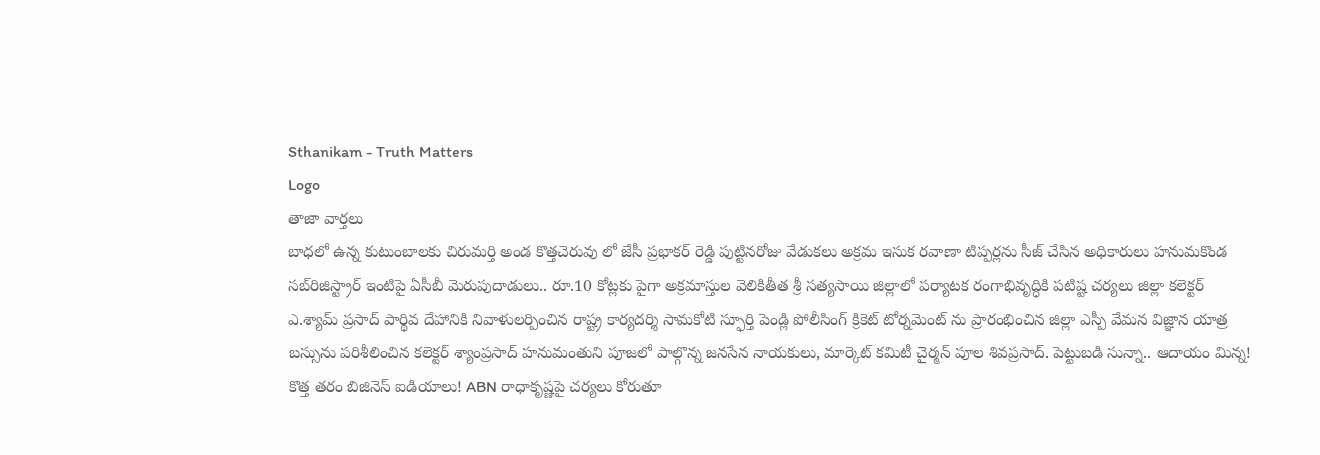Sthanikam - Truth Matters
Logo
తాజా వార్తలు
బాధలో ఉన్న కుటుంబాలకు చిరుమర్తి అండ కొత్తచెరువు లో జేసీ ప్రభాకర్ రెడ్డి పుట్టినరోజు వేడుకలు అక్రమ ఇసుక రవాణా టిప్పర్లను సీజ్ చేసిన అధికారులు హనుమకొండ సబ్‌రిజిస్ట్రార్ ఇంటిపై ఏసీబీ మెరుపుదాడులు.. రూ.10 కోట్లకు పైగా అక్రమాస్తుల వెలికితీత శ్రీ సత్యసాయి జిల్లాలో పర్యాటక రంగాభివృద్ధికి పటిష్ట చర్యలు జిల్లా కలెక్టర్ ఎ.శ్యామ్ ప్రసాద్ పార్థివ దేహానికి నివాళులర్పించిన రాష్ట్ర కార్యదర్శి సామకోటి స్ఫూర్తి పెండ్లి పోలీసింగ్ క్రికెట్ టోర్నమెంట్ ను ప్రారంభించిన జిల్లా ఎస్పీ వేమన విజ్ఞాన యాత్ర బస్సును పరిశీలించిన కలెక్టర్ శ్యాంప్రసాద్ హనుమంతుని పూజలో పాల్గొన్న జనసేన నాయకులు, మార్కెట్ కమిటీ చైర్మన్ పూల శివప్రసాద్. పెట్టుబడి సున్నా.. ఆదాయం మిన్న! కొత్త తరం బిజినెస్ ఐడియాలు! ABN రాధాకృష్ణపై చర్యలు కోరుతూ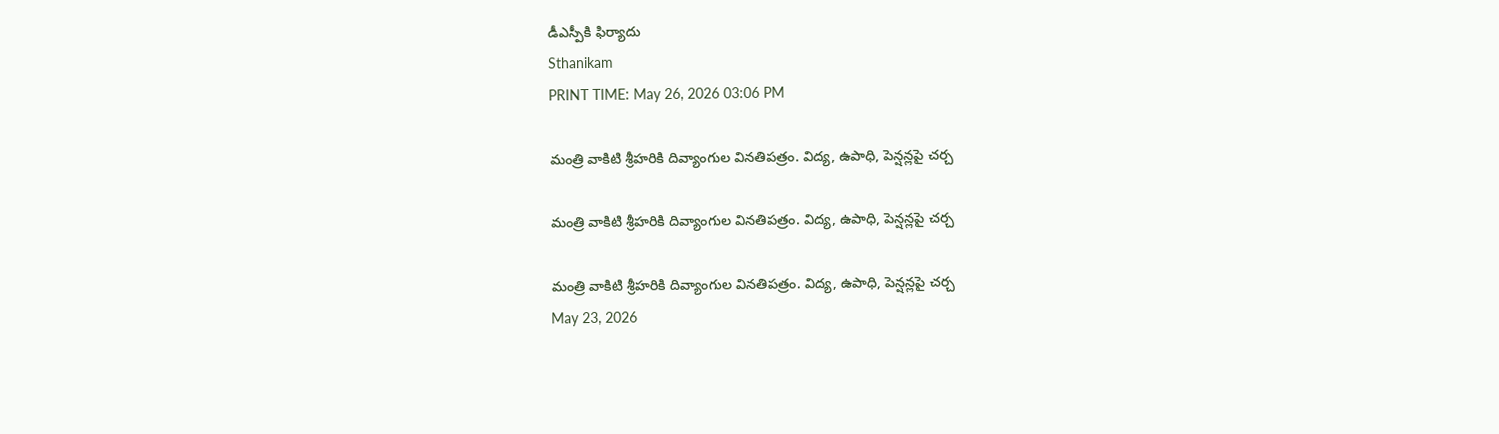డీఎస్పీకి ఫిర్యాదు
Sthanikam
PRINT TIME: May 26, 2026 03:06 PM

మంత్రి వాకిటి శ్రీహరికి దివ్యాంగుల వినతిపత్రం. విద్య, ఉపాధి, పెన్షన్లపై చర్చ

మంత్రి వాకిటి శ్రీహరికి దివ్యాంగుల వినతిపత్రం. విద్య, ఉపాధి, పెన్షన్లపై చర్చ

మంత్రి వాకిటి శ్రీహరికి దివ్యాంగుల వినతిపత్రం. విద్య, ఉపాధి, పెన్షన్లపై చర్చ
May 23, 2026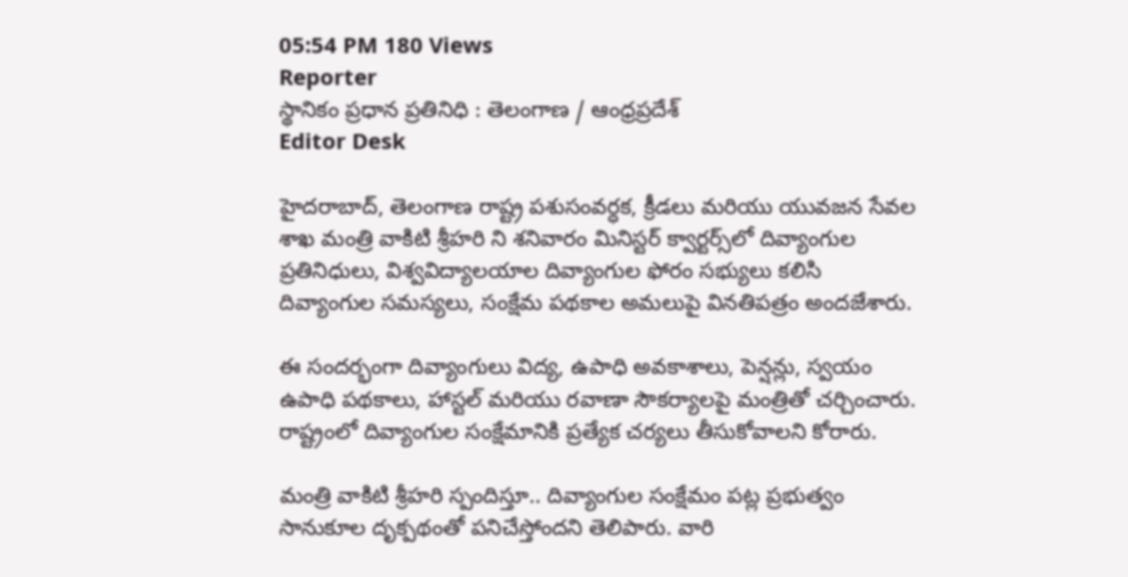05:54 PM 180 Views
Reporter
స్థానికం ప్రధాన ప్రతినిధి : తెలంగాణ / ఆంధ్రప్రదేశ్
Editor Desk

హైదరాబాద్‌, తెలంగాణ రాష్ట్ర పశుసంవర్ధక, క్రీడలు మరియు యువజన సేవల శాఖ మంత్రి వాకిటి శ్రీహరి ని శనివారం మినిస్టర్ క్వార్టర్స్‌లో దివ్యాంగుల ప్రతినిధులు, విశ్వవిద్యాలయాల దివ్యాంగుల ఫోరం సభ్యులు కలిసి దివ్యాంగుల సమస్యలు, సంక్షేమ పథకాల అమలుపై వినతిపత్రం అందజేశారు.

ఈ సందర్భంగా దివ్యాంగులు విద్య, ఉపాధి అవకాశాలు, పెన్షన్లు, స్వయం ఉపాధి పథకాలు, హాస్టల్ మరియు రవాణా సౌకర్యాలపై మంత్రితో చర్చించారు. రాష్ట్రంలో దివ్యాంగుల సంక్షేమానికి ప్రత్యేక చర్యలు తీసుకోవాలని కోరారు.

మంత్రి వాకిటి శ్రీహరి స్పందిస్తూ.. దివ్యాంగుల సంక్షేమం పట్ల ప్రభుత్వం సానుకూల దృక్పథంతో పనిచేస్తోందని తెలిపారు. వారి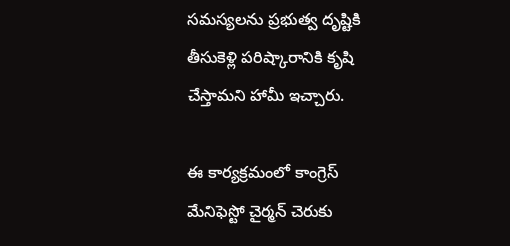సమస్యలను ప్రభుత్వ దృష్టికి తీసుకెళ్లి పరిష్కారానికి కృషి చేస్తామని హామీ ఇచ్చారు.

ఈ కార్యక్రమంలో కాంగ్రెస్ మేనిఫెస్టో చైర్మన్ చెరుకు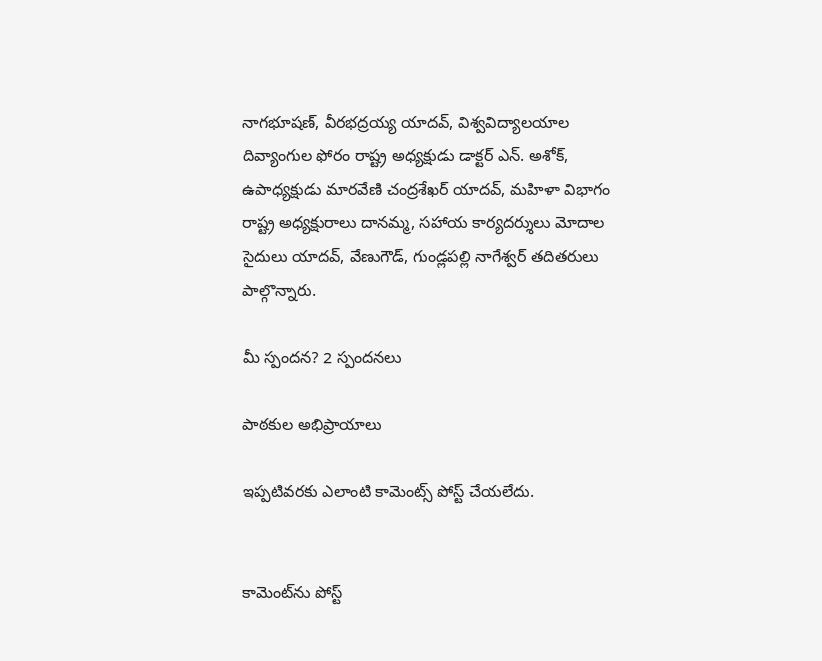నాగభూషణ్, వీరభద్రయ్య యాదవ్, విశ్వవిద్యాలయాల దివ్యాంగుల ఫోరం రాష్ట్ర అధ్యక్షుడు డాక్టర్ ఎన్. అశోక్, ఉపాధ్యక్షుడు మారవేణి చంద్రశేఖర్ యాదవ్, మహిళా విభాగం రాష్ట్ర అధ్యక్షురాలు దానమ్మ, సహాయ కార్యదర్శులు మోదాల సైదులు యాదవ్, వేణుగౌడ్, గుండ్లపల్లి నాగేశ్వర్ తదితరులు పాల్గొన్నారు.

మీ స్పందన? 2 స్పందనలు

పాఠకుల అభిప్రాయాలు

ఇప్పటివరకు ఎలాంటి కామెంట్స్ పోస్ట్ చేయలేదు.


కామెంట్‌ను పోస్ట్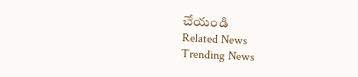చేయండి
Related News
Trending News